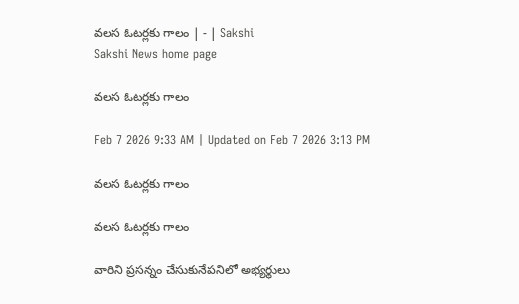వలస ఓటర్లకు గాలం | - | Sakshi
Sakshi News home page

వలస ఓటర్లకు గాలం

Feb 7 2026 9:33 AM | Updated on Feb 7 2026 3:13 PM

వలస ఓటర్లకు గాలం

వలస ఓటర్లకు గాలం

వారిని ప్రసన్నం చేసుకునేపనిలో అభ్యర్థులు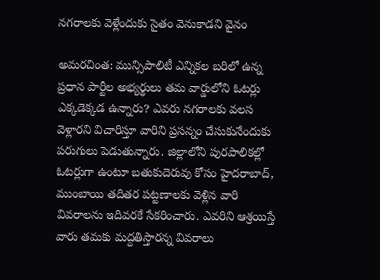నగరాలకు వెళ్లేందుకు సైతం వెనుకాడని వైనం

అమరచింత: మున్సిపాలిటీ ఎన్నికల బరిలో ఉన్న ప్రధాన పార్టీల అభ్యర్థులు తమ వార్డులోని ఓటర్లు ఎక్కడెక్కడ ఉన్నారు? ఎవరు నగరాలకు వలస వెళ్లారని విచారిస్తూ వారిని ప్రసన్నం చేసుకునేందుకు పరుగులు పెడుతున్నారు. జిల్లాలోని పురపాలికల్లో ఓటర్లుగా ఉంటూ బతుకుదెరువు కోసం హైదరాబాద్‌, ముంబాయి తదితర పట్టణాలకు వెళ్లిన వారి వివరాలను ఇదివరకే సేకరించారు. ఎవరిని ఆశ్రయిస్తే వారు తమకు మద్దతిస్తారన్న వివరాలు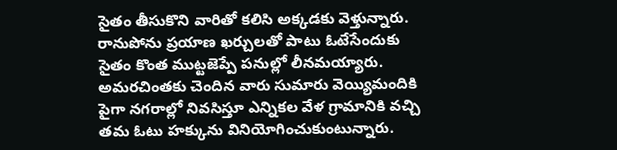సైతం తీసుకొని వారితో కలిసి అక్కడకు వెళ్తున్నారు. రానుపోను ప్రయాణ ఖర్చులతో పాటు ఓటేసేందుకు సైతం కొంత ముట్టజెప్పే పనుల్లో లీనమయ్యారు. అమరచింతకు చెందిన వారు సుమారు వెయ్యిమందికి పైగా నగరాల్లో నివసిస్తూ ఎన్నికల వేళ గ్రామానికి వచ్చి తమ ఓటు హక్కును వినియోగించుకుంటున్నారు.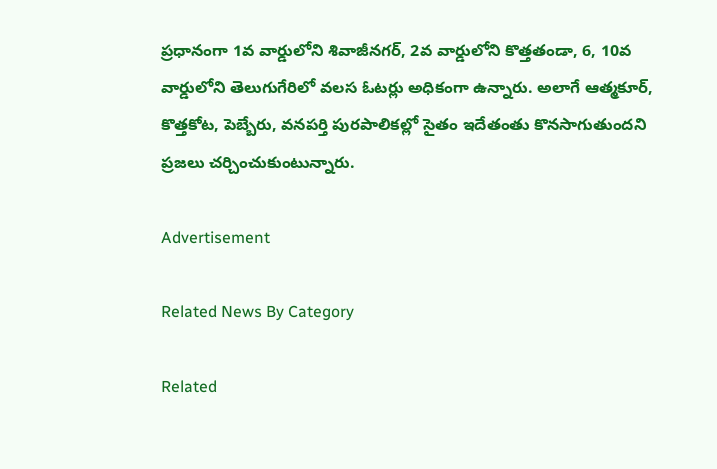ప్రధానంగా 1వ వార్డులోని శివాజీనగర్‌, 2వ వార్డులోని కొత్తతండా, 6, 10వ వార్డులోని తెలుగుగేరిలో వలస ఓటర్లు అధికంగా ఉన్నారు. అలాగే ఆత్మకూర్‌, కొత్తకోట, పెబ్బేరు, వనపర్తి పురపాలికల్లో సైతం ఇదేతంతు కొనసాగుతుందని ప్రజలు చర్చించుకుంటున్నారు.

Advertisement

Related News By Category

Related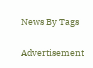News By Tags

Advertisement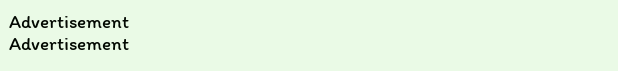Advertisement
Advertisement